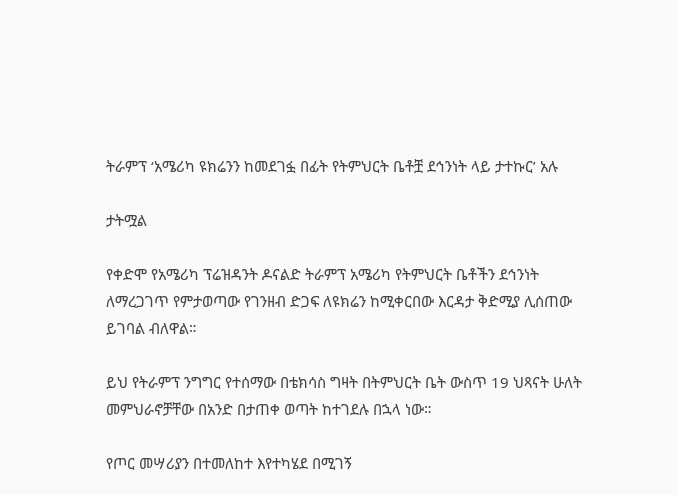ትራምፕ ‘አሜሪካ ዩክሬንን ከመደገፏ በፊት የትምህርት ቤቶቿ ደኅንነት ላይ ታተኩር’ አሉ

ታትሟል

የቀድሞ የአሜሪካ ፕሬዝዳንት ዶናልድ ትራምፕ አሜሪካ የትምህርት ቤቶችን ደኅንነት ለማረጋገጥ የምታወጣው የገንዘብ ድጋፍ ለዩክሬን ከሚቀርበው እርዳታ ቅድሚያ ሊሰጠው ይገባል ብለዋል።

ይህ የትራምፕ ንግግር የተሰማው በቴክሳስ ግዛት በትምህርት ቤት ውስጥ 19 ህጻናት ሁለት መምህራኖቻቸው በአንድ በታጠቀ ወጣት ከተገደሉ በኋላ ነው።

የጦር መሣሪያን በተመለከተ እየተካሄደ በሚገኝ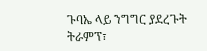ጉባኤ ላይ ንግግር ያደረጉት ትራምፕ፣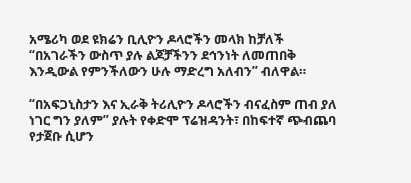አሜሪካ ወደ ዩክሬን ቢሊዮን ዶላሮችን መላክ ከቻለች “በአገራችን ውስጥ ያሉ ልጆቻችንን ደኅንነት ለመጠበቅ እንዲውል የምንችለውን ሁሉ ማድረግ አለብን” ብለዋል።

“በአፍጋኒስታን እና ኢራቅ ትሪሊዮን ዶላሮችን ብናፈስም ጠብ ያለ ነገር ግን ያለም” ያሉት የቀድሞ ፕሬዝዳንት፣ በከፍተኛ ጭብጨባ የታጀቡ ሲሆን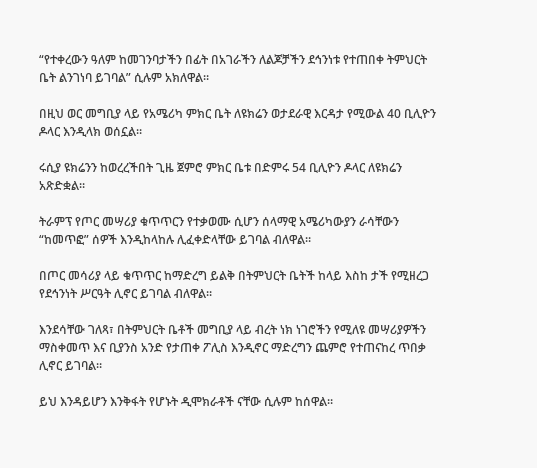“የተቀረውን ዓለም ከመገንባታችን በፊት በአገራችን ለልጆቻችን ደኅንነቱ የተጠበቀ ትምህርት ቤት ልንገነባ ይገባል” ሲሉም አክለዋል።

በዚህ ወር መግቢያ ላይ የአሜሪካ ምክር ቤት ለዩክሬን ወታደራዊ እርዳታ የሚውል 40 ቢሊዮን ዶላር እንዲላክ ወሰኗል።

ሩሲያ ዩክሬንን ከወረረችበት ጊዜ ጀምሮ ምክር ቤቱ በድምሩ 54 ቢሊዮን ዶላር ለዩክሬን አጽድቋል።

ትራምፕ የጦር መሣሪያ ቁጥጥርን የተቃወሙ ሲሆን ሰላማዊ አሜሪካውያን ራሳቸውን “ከመጥፎ” ሰዎች እንዲከላከሉ ሊፈቀድላቸው ይገባል ብለዋል።

በጦር መሳሪያ ላይ ቁጥጥር ከማድረግ ይልቅ በትምህርት ቤትች ከላይ እስከ ታች የሚዘረጋ የደኅንነት ሥርዓት ሊኖር ይገባል ብለዋል።

እንደሳቸው ገለጻ፣ በትምህርት ቤቶች መግቢያ ላይ ብረት ነክ ነገሮችን የሚለዩ መሣሪያዎችን ማስቀመጥ እና ቢያንስ አንድ የታጠቀ ፖሊስ እንዲኖር ማድረግን ጨምሮ የተጠናከረ ጥበቃ ሊኖር ይገባል።

ይህ እንዳይሆን እንቅፋት የሆኑት ዲሞክራቶች ናቸው ሲሉም ከሰዋል።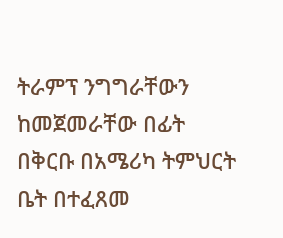ትራምፕ ንግግራቸውን ከመጀመራቸው በፊት በቅርቡ በአሜሪካ ትምህርት ቤት በተፈጸመ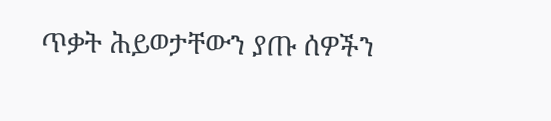ጥቃት ሕይወታቸውን ያጡ ሰዎችን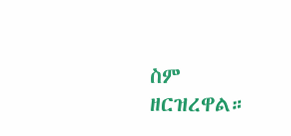ስም ዘርዝረዋል።